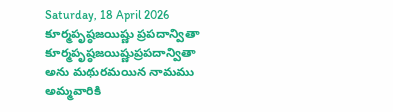Saturday, 18 April 2026
కూర్మపృష్ఠజయిష్ణు ప్రపదాన్వితా
కూర్మపృష్ఠజయిష్ణుప్రపదాన్వితా అను మథురమయిన నామము అమ్మవారికి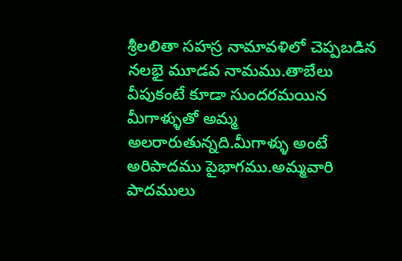శ్రీలలితా సహస్ర నామావళిలో చెప్పబడిన నలభై మూడవ నామము.తాబేలు వీపుకంటే కూడా సుందరమయిన మీగాళ్ళుతో అమ్మ అలరారుతున్నది.మీగాళ్ళు అంటే అరిపాదము పైభాగము.అమ్మవారి పాదములు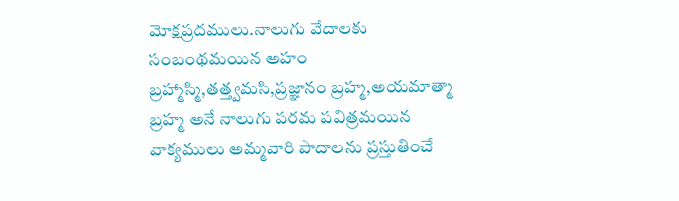మోక్షప్రదములు.నాలుగు వేదాలకు సంబంథమయిన అహం బ్రహ్మాస్మి,తత్త్వమసి,ప్రజ్ఞానం బ్రహ్మ,అయమాత్మా బ్రహ్మ అనే నాలుగు పరమ పవిత్రమయిన వాక్యములు అమ్మవారి పాదాలను ప్రస్తుతించే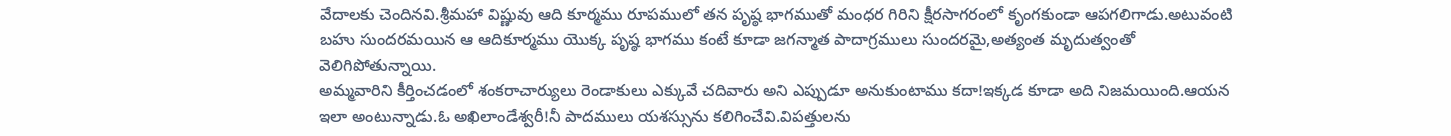వేదాలకు చెందినవి.శ్రీమహా విష్ణువు ఆది కూర్మము రూపములో తన పృష్ఠ భాగముతో మంధర గిరిని క్షీరసాగరంలో కృంగకుండా ఆపగలిగాడు.అటువంటి బహు సుందరమయిన ఆ ఆదికూర్మము యొక్క పృష్ఠ భాగము కంటే కూడా జగన్మాత పాదాగ్రములు సుందరమై,అత్యంత మృదుత్వంతో వెలిగిపోతున్నాయి.
అమ్మవారిని కీర్తించడంలో శంకరాచార్యులు రెండాకులు ఎక్కువే చదివారు అని ఎప్పుడూ అనుకుంటాము కదా!ఇక్కడ కూడా అది నిజమయింది.ఆయన ఇలా అంటున్నాడు.ఓ అఖిలాండేశ్వరీ!నీ పాదములు యశస్సును కలిగించేవి.విపత్తులను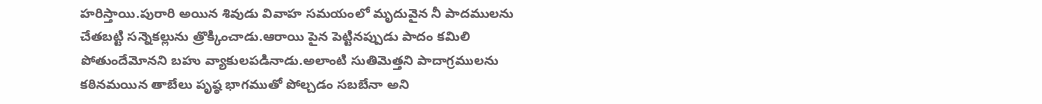హరిస్తాయి.పురారి అయిన శివుడు వివాహ సమయంలో మృదువైన నీ పాదములను చేతబట్టి సన్నెకల్లును త్రొక్కించాడు.ఆరాయి పైన పెట్టినప్పుడు పాదం కమిలి పోతుందేమోనని బహు వ్యాకులపడినాడు.అలాంటి సుతిమెత్తని పాదాగ్రములను కఠినమయిన తాబేలు పృష్ఠ భాగముతో పోల్చడం సబబేనా అని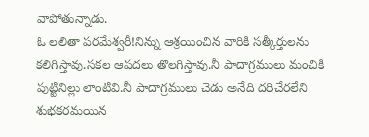వాపోతున్నాడు.
ఓ లలితా పరమేశ్వరీ!నిన్ను ఆశ్రయించిన వారికి సత్కీర్తులను కలిగిస్తావు.సకల ఆపదలు తొలగిస్తావు.నీ పాదాగ్రములు మంచికి పుట్టినిల్లు లాంటివి.నీ పాదాగ్రములు చెడు అనేది దరిచేరలేని శుభకరమయిన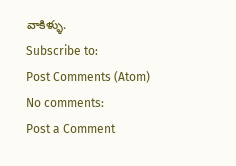వాకిళ్ళు.
Subscribe to:
Post Comments (Atom)
No comments:
Post a Comment